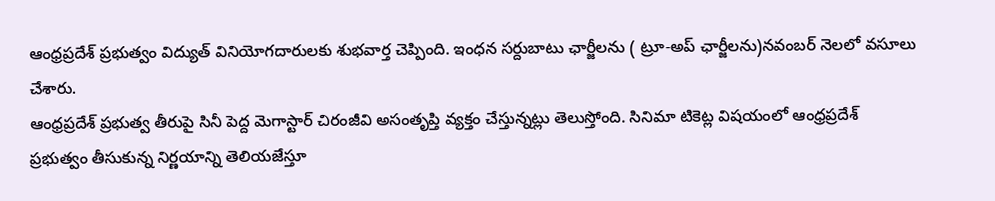ఆంధ్రప్రదేశ్ ప్రభుత్వం విద్యుత్ వినియోగదారులకు శుభవార్త చెప్పింది. ఇంధన సర్దుబాటు ఛార్జీలను ( ట్రూ-అప్ ఛార్జీలను)నవంబర్ నెలలో వసూలు చేశారు.
ఆంధ్రప్రదేశ్ ప్రభుత్వ తీరుపై సినీ పెద్ద మెగాస్టార్ చిరంజీవి అసంతృప్తి వ్యక్తం చేస్తున్నట్లు తెలుస్తోంది. సినిమా టికెట్ల విషయంలో ఆంధ్రప్రదేశ్ ప్రభుత్వం తీసుకున్న నిర్ణయాన్ని తెలియజేస్తూ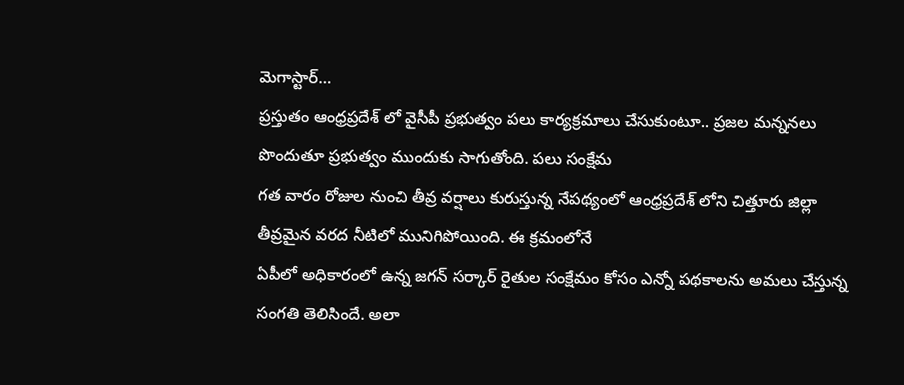మెగాస్టార్…
ప్రస్తుతం ఆంధ్రప్రదేశ్ లో వైసీపీ ప్రభుత్వం పలు కార్యక్రమాలు చేసుకుంటూ.. ప్రజల మన్ననలు పొందుతూ ప్రభుత్వం ముందుకు సాగుతోంది. పలు సంక్షేమ
గత వారం రోజుల నుంచి తీవ్ర వర్షాలు కురుస్తున్న నేపథ్యంలో ఆంధ్రప్రదేశ్ లోని చిత్తూరు జిల్లా తీవ్రమైన వరద నీటిలో మునిగిపోయింది. ఈ క్రమంలోనే
ఏపీలో అధికారంలో ఉన్న జగన్ సర్కార్ రైతుల సంక్షేమం కోసం ఎన్నో పథకాలను అమలు చేస్తున్న సంగతి తెలిసిందే. అలా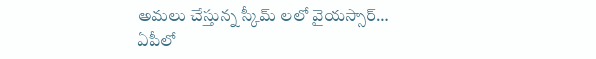అమలు చేస్తున్న స్కీమ్ లలో వైయస్సార్…
ఏపీలో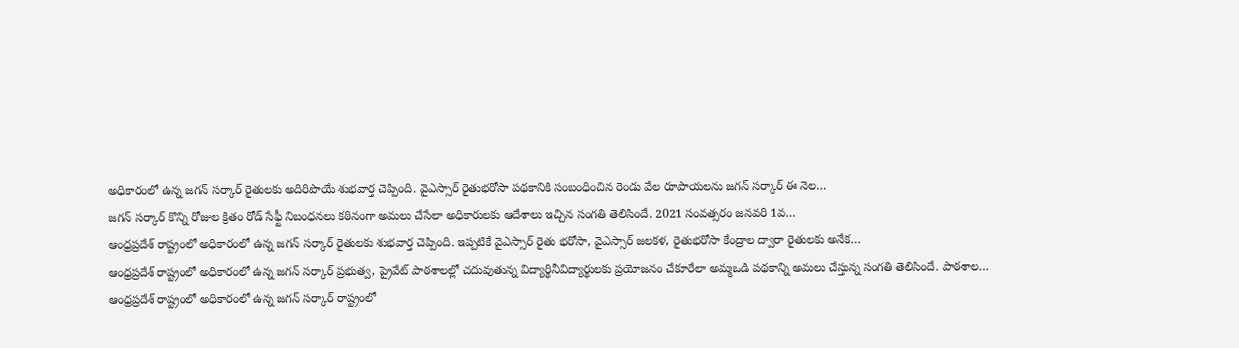అధికారంలో ఉన్న జగన్ సర్కార్ రైతులకు అదిరిపొయే శుభవార్త చెప్పింది. వైఎస్సార్ రైతుభరోసా పథకానికి సంబంధించిన రెండు వేల రూపాయలను జగన్ సర్కార్ ఈ నెల…
జగన్ సర్కార్ కొన్ని రోజుల క్రితం రోడ్ సేఫ్టీ నిబంధనలు కఠినంగా అమలు చేసేలా అధికారులకు ఆదేశాలు ఇచ్చిన సంగతి తెలిసిందే. 2021 సంవత్సరం జనవరి 1వ…
ఆంధ్రప్రదేశ్ రాష్ట్రంలో అధికారంలో ఉన్న జగన్ సర్కార్ రైతులకు శుభవార్త చెప్పింది. ఇప్పటికే వైఎస్సార్ రైతు భరోసా, వైఎస్సార్ జలకళ, రైతుభరోసా కేంద్రాల ద్వారా రైతులకు అనేక…
ఆంధ్రప్రదేశ్ రాష్ట్రంలో అధికారంలో ఉన్న జగన్ సర్కార్ ప్రభుత్వ, ప్రైవేట్ పాఠశాలల్లో చదువుతున్న విద్యార్థినీవిద్యార్థులకు ప్రయోజనం చేకూరేలా అమ్మఒడి పథకాన్ని అమలు చేస్తున్న సంగతి తెలిసిందే. పాఠశాల…
ఆంధ్రప్రదేశ్ రాష్ట్రంలో అధికారంలో ఉన్న జగన్ సర్కార్ రాష్ట్రంలో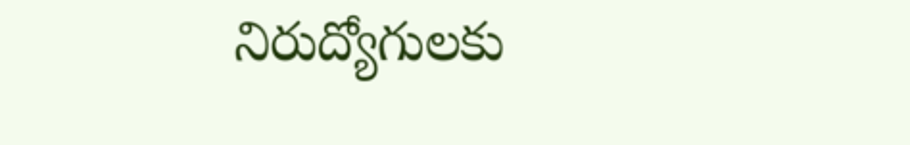నిరుద్యోగులకు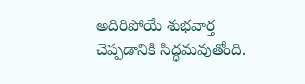అదిరిపోయే శుభవార్త చెప్పడానికి సిద్ధమవుతోంది.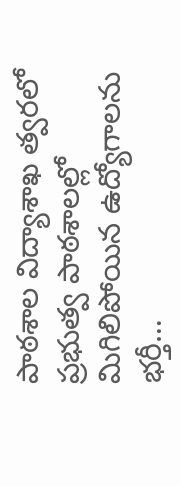పాఠశాల విద్యాశాఖ త్వరలో ప్రభుత్వ పాఠశాలల్లో మిగిలిపోయిన ఉద్యోగాలను భర్తీ…